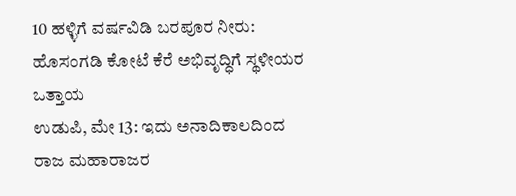10 ಹಳ್ಳಿಗೆ ವರ್ಷವಿಡಿ ಬರಪೂರ ನೀರು: ಹೊಸಂಗಡಿ ಕೋಟೆ ಕೆರೆ ಅಭಿವೃದ್ಧಿಗೆ ಸ್ಥಳೀಯರ ಒತ್ತಾಯ
ಉಡುಪಿ, ಮೇ 13: ಇದು ಅನಾದಿಕಾಲದಿಂದ ರಾಜ ಮಹಾರಾಜರ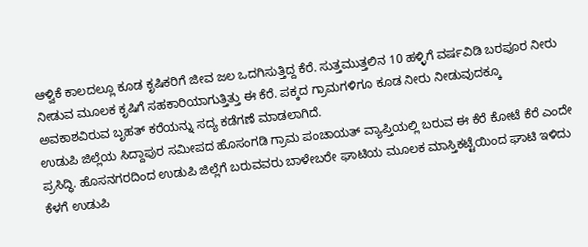ಆಳ್ವಿಕೆ ಕಾಲದಲ್ಲೂ ಕೂಡ ಕೃಷಿಕರಿಗೆ ಜೀವ ಜಲ ಒದಗಿಸುತ್ತಿದ್ದ ಕೆರೆ. ಸುತ್ತಮುತ್ತಲಿನ 10 ಹಳ್ಳಿಗೆ ವರ್ಷವಿಡಿ ಬರಪೂರ ನೀರು ನೀಡುವ ಮೂಲಕ ಕೃಷಿಗೆ ಸಹಕಾರಿಯಾಗುತ್ತಿತ್ತು ಈ ಕೆರೆ. ಪಕ್ಕದ ಗ್ರಾಮಗಳಿಗೂ ಕೂಡ ನೀರು ನೀಡುವುದಕ್ಕೂ ಅವಕಾಶವಿರುವ ಬೃಹತ್ ಕರೆಯನ್ನು ಸದ್ಯ ಕಡೆಗಣೆ ಮಾಡಲಾಗಿದೆ.
ಉಡುಪಿ ಜಿಲ್ಲೆಯ ಸಿದ್ದಾಪುರ ಸಮೀಪದ ಹೊಸಂಗಡಿ ಗ್ರಾಮ ಪಂಚಾಯತ್ ವ್ಯಾಪ್ತಿಯಲ್ಲಿ ಬರುವ ಈ ಕೆರೆ ಕೋಟೆ ಕೆರೆ ಎಂದೇ ಪ್ರಸಿದ್ಧಿ. ಹೊಸನಗರದಿಂದ ಉಡುಪಿ ಜಿಲ್ಲೆಗೆ ಬರುವವರು ಬಾಳೇಬರೇ ಘಾಟಿಯ ಮೂಲಕ ಮಾಸ್ತಿಕಟ್ಟೆಯಿಂದ ಘಾಟಿ ಇಳಿದು ಕೆಳಗೆ ಉಡುಪಿ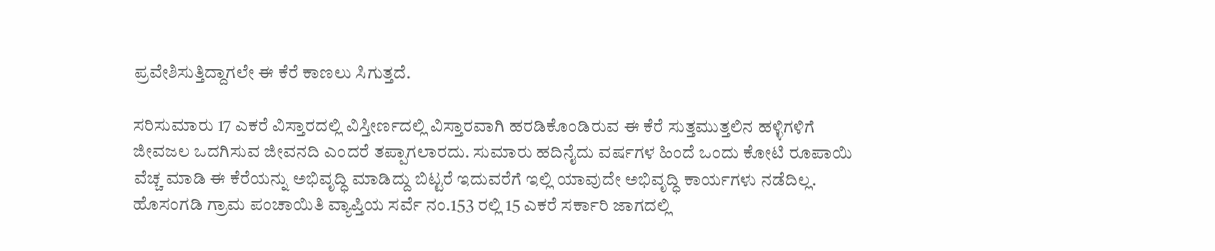ಪ್ರವೇಶಿಸುತ್ತಿದ್ದಾಗಲೇ ಈ ಕೆರೆ ಕಾಣಲು ಸಿಗುತ್ತದೆ.

ಸರಿಸುಮಾರು 17 ಎಕರೆ ವಿಸ್ತಾರದಲ್ಲಿ ವಿಸ್ತೀರ್ಣದಲ್ಲಿ ವಿಸ್ತಾರವಾಗಿ ಹರಡಿಕೊಂಡಿರುವ ಈ ಕೆರೆ ಸುತ್ತಮುತ್ತಲಿನ ಹಳ್ಳಿಗಳಿಗೆ ಜೀವಜಲ ಒದಗಿಸುವ ಜೀವನದಿ ಎಂದರೆ ತಪ್ಪಾಗಲಾರದು. ಸುಮಾರು ಹದಿನೈದು ವರ್ಷಗಳ ಹಿಂದೆ ಒಂದು ಕೋಟಿ ರೂಪಾಯಿ ವೆಚ್ಚ ಮಾಡಿ ಈ ಕೆರೆಯನ್ನು ಅಭಿವೃದ್ಧಿ ಮಾಡಿದ್ದು ಬಿಟ್ಟರೆ ಇದುವರೆಗೆ ಇಲ್ಲಿ ಯಾವುದೇ ಅಭಿವೃದ್ಧಿ ಕಾರ್ಯಗಳು ನಡೆದಿಲ್ಲ.
ಹೊಸಂಗಡಿ ಗ್ರಾಮ ಪಂಚಾಯಿತಿ ವ್ಯಾಪ್ತಿಯ ಸರ್ವೆ ನಂ.153 ರಲ್ಲಿ 15 ಎಕರೆ ಸರ್ಕಾರಿ ಜಾಗದಲ್ಲಿ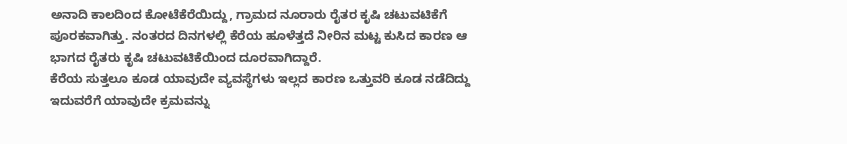ಅನಾದಿ ಕಾಲದಿಂದ ಕೋಟೆಕೆರೆಯಿದ್ದು, ಗ್ರಾಮದ ನೂರಾರು ರೈತರ ಕೃಷಿ ಚಟುವಟಿಕೆಗೆ ಪೂರಕವಾಗಿತ್ತು. ನಂತರದ ದಿನಗಳಲ್ಲಿ ಕೆರೆಯ ಹೂಳೆತ್ತದೆ ನೀರಿನ ಮಟ್ಟ ಕುಸಿದ ಕಾರಣ ಆ ಭಾಗದ ರೈತರು ಕೃಷಿ ಚಟುವಟಿಕೆಯಿಂದ ದೂರವಾಗಿದ್ದಾರೆ.
ಕೆರೆಯ ಸುತ್ತಲೂ ಕೂಡ ಯಾವುದೇ ವ್ಯವಸ್ಥೆಗಳು ಇಲ್ಲದ ಕಾರಣ ಒತ್ತುವರಿ ಕೂಡ ನಡೆದಿದ್ದು ಇದುವರೆಗೆ ಯಾವುದೇ ಕ್ರಮವನ್ನು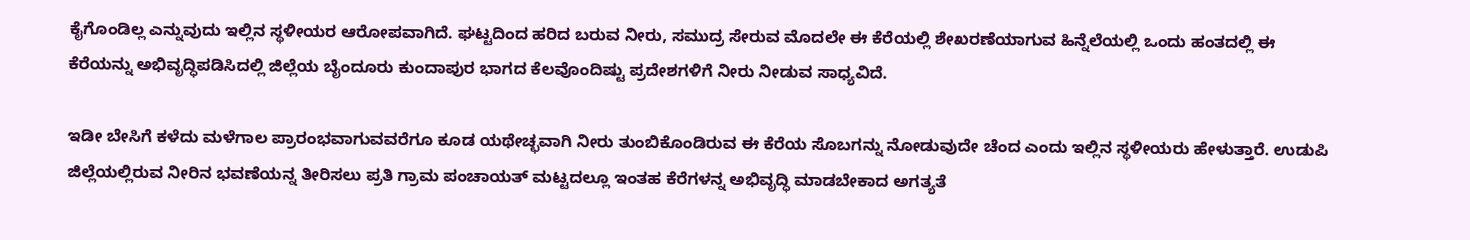ಕೈಗೊಂಡಿಲ್ಲ ಎನ್ನುವುದು ಇಲ್ಲಿನ ಸ್ಥಳೀಯರ ಆರೋಪವಾಗಿದೆ. ಘಟ್ಟದಿಂದ ಹರಿದ ಬರುವ ನೀರು, ಸಮುದ್ರ ಸೇರುವ ಮೊದಲೇ ಈ ಕೆರೆಯಲ್ಲಿ ಶೇಖರಣೆಯಾಗುವ ಹಿನ್ನೆಲೆಯಲ್ಲಿ ಒಂದು ಹಂತದಲ್ಲಿ ಈ ಕೆರೆಯನ್ನು ಅಭಿವೃದ್ಧಿಪಡಿಸಿದಲ್ಲಿ ಜಿಲ್ಲೆಯ ಬೈಂದೂರು ಕುಂದಾಪುರ ಭಾಗದ ಕೆಲವೊಂದಿಷ್ಟು ಪ್ರದೇಶಗಳಿಗೆ ನೀರು ನೀಡುವ ಸಾಧ್ಯವಿದೆ.

ಇಡೀ ಬೇಸಿಗೆ ಕಳೆದು ಮಳೆಗಾಲ ಪ್ರಾರಂಭವಾಗುವವರೆಗೂ ಕೂಡ ಯಥೇಚ್ಛವಾಗಿ ನೀರು ತುಂಬಿಕೊಂಡಿರುವ ಈ ಕೆರೆಯ ಸೊಬಗನ್ನು ನೋಡುವುದೇ ಚೆಂದ ಎಂದು ಇಲ್ಲಿನ ಸ್ಥಳೀಯರು ಹೇಳುತ್ತಾರೆ. ಉಡುಪಿ ಜಿಲ್ಲೆಯಲ್ಲಿರುವ ನೀರಿನ ಭವಣೆಯನ್ನ ತೀರಿಸಲು ಪ್ರತಿ ಗ್ರಾಮ ಪಂಚಾಯತ್ ಮಟ್ಟದಲ್ಲೂ ಇಂತಹ ಕೆರೆಗಳನ್ನ ಅಭಿವೃದ್ಧಿ ಮಾಡಬೇಕಾದ ಅಗತ್ಯತೆ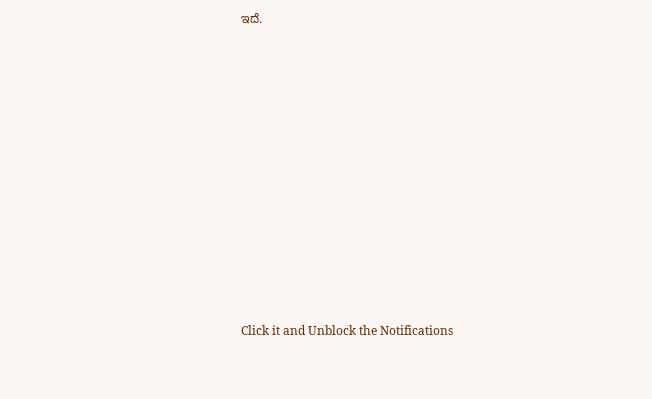ಇದೆ.












Click it and Unblock the Notifications